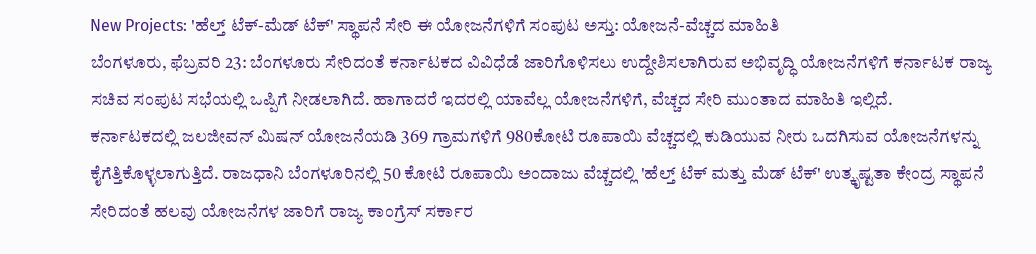New Projects: 'ಹೆಲ್ತ್ ಟೆಕ್-ಮೆಡ್ ಟೆಕ್' ಸ್ಥಾಪನೆ ಸೇರಿ ಈ ಯೋಜನೆಗಳಿಗೆ ಸಂಪುಟ ಅಸ್ತು: ಯೋಜನೆ-ವೆಚ್ಚದ ಮಾಹಿತಿ
ಬೆಂಗಳೂರು, ಫೆಬ್ರವರಿ 23: ಬೆಂಗಳೂರು ಸೇರಿದಂತೆ ಕರ್ನಾಟಕದ ವಿವಿಧೆಡೆ ಜಾರಿಗೊಳಿಸಲು ಉದ್ದೇಶಿಸಲಾಗಿರುವ ಅಭಿವೃದ್ಧಿ ಯೋಜನೆಗಳಿಗೆ ಕರ್ನಾಟಕ ರಾಜ್ಯ ಸಚಿವ ಸಂಪುಟ ಸಭೆಯಲ್ಲಿ ಒಪ್ಪಿಗೆ ನೀಡಲಾಗಿದೆ. ಹಾಗಾದರೆ ಇದರಲ್ಲಿ ಯಾವೆಲ್ಲ ಯೋಜನೆಗಳಿಗೆ, ವೆಚ್ಚದ ಸೇರಿ ಮುಂತಾದ ಮಾಹಿತಿ ಇಲ್ಲಿದೆ.
ಕರ್ನಾಟಕದಲ್ಲಿ ಜಲಜೀವನ್ ಮಿಷನ್ ಯೋಜನೆಯಡಿ 369 ಗ್ರಾಮಗಳಿಗೆ 980ಕೋಟಿ ರೂಪಾಯಿ ವೆಚ್ಚದಲ್ಲಿ ಕುಡಿಯುವ ನೀರು ಒದಗಿಸುವ ಯೋಜನೆಗಳನ್ನು ಕೈಗೆತ್ತಿಕೊಳ್ಳಲಾಗುತ್ತಿದೆ. ರಾಜಧಾನಿ ಬೆಂಗಳೂರಿನಲ್ಲಿ 50 ಕೋಟಿ ರೂಪಾಯಿ ಅಂದಾಜು ವೆಚ್ಚದಲ್ಲಿ 'ಹೆಲ್ತ್ ಟೆಕ್ ಮತ್ತು ಮೆಡ್ ಟೆಕ್' ಉತ್ಕೃಷ್ಟತಾ ಕೇಂದ್ರ ಸ್ಥಾಪನೆ ಸೇರಿದಂತೆ ಹಲವು ಯೋಜನೆಗಳ ಜಾರಿಗೆ ರಾಜ್ಯ ಕಾಂಗ್ರೆಸ್ ಸರ್ಕಾರ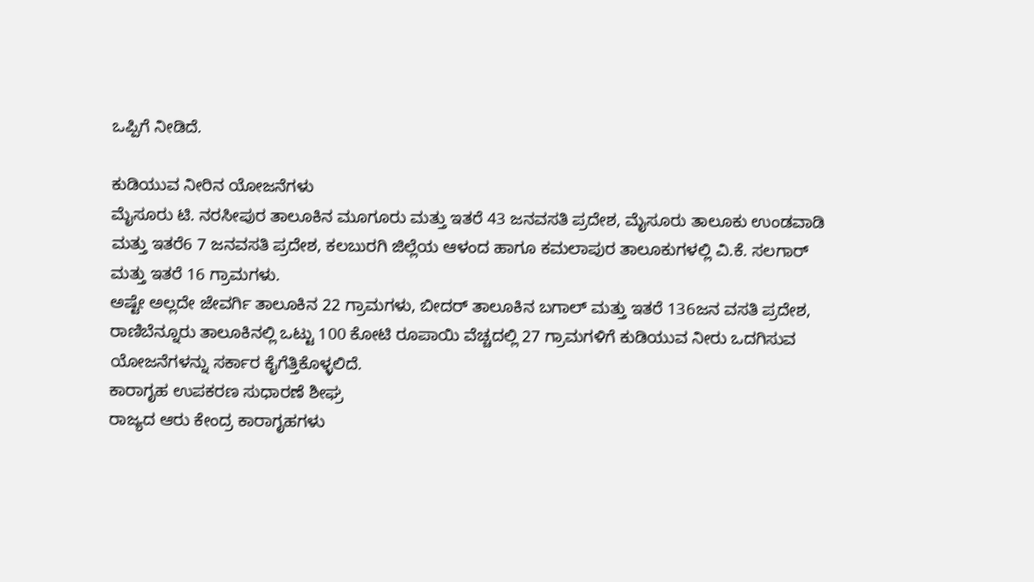ಒಪ್ಪಿಗೆ ನೀಡಿದೆ.

ಕುಡಿಯುವ ನೀರಿನ ಯೋಜನೆಗಳು
ಮೈಸೂರು ಟಿ. ನರಸೀಪುರ ತಾಲೂಕಿನ ಮೂಗೂರು ಮತ್ತು ಇತರೆ 43 ಜನವಸತಿ ಪ್ರದೇಶ, ಮೈಸೂರು ತಾಲೂಕು ಉಂಡವಾಡಿ ಮತ್ತು ಇತರೆ6 7 ಜನವಸತಿ ಪ್ರದೇಶ, ಕಲಬುರಗಿ ಜಿಲ್ಲೆಯ ಆಳಂದ ಹಾಗೂ ಕಮಲಾಪುರ ತಾಲೂಕುಗಳಲ್ಲಿ ವಿ.ಕೆ. ಸಲಗಾರ್ ಮತ್ತು ಇತರೆ 16 ಗ್ರಾಮಗಳು.
ಅಷ್ಟೇ ಅಲ್ಲದೇ ಜೇವರ್ಗಿ ತಾಲೂಕಿನ 22 ಗ್ರಾಮಗಳು, ಬೀದರ್ ತಾಲೂಕಿನ ಬಗಾಲ್ ಮತ್ತು ಇತರೆ 136ಜನ ವಸತಿ ಪ್ರದೇಶ, ರಾಣಿಬೆನ್ನೂರು ತಾಲೂಕಿನಲ್ಲಿ ಒಟ್ಟು 100 ಕೋಟಿ ರೂಪಾಯಿ ವೆಚ್ಚದಲ್ಲಿ 27 ಗ್ರಾಮಗಳಿಗೆ ಕುಡಿಯುವ ನೀರು ಒದಗಿಸುವ ಯೋಜನೆಗಳನ್ನು ಸರ್ಕಾರ ಕೈಗೆತ್ತಿಕೊಳ್ಳಲಿದೆ.
ಕಾರಾಗೃಹ ಉಪಕರಣ ಸುಧಾರಣೆ ಶೀಘ್ರ
ರಾಜ್ಯದ ಆರು ಕೇಂದ್ರ ಕಾರಾಗೃಹಗಳು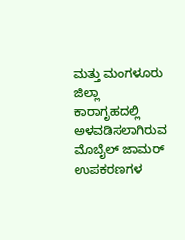ಮತ್ತು ಮಂಗಳೂರು ಜಿಲ್ಲಾ ಕಾರಾಗೃಹದಲ್ಲಿ ಅಳವಡಿಸಲಾಗಿರುವ ಮೊಬೈಲ್ ಜಾಮರ್ ಉಪಕರಣಗಳ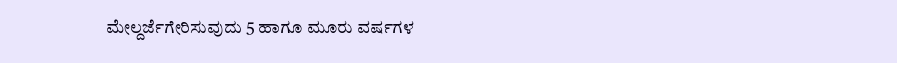ಮೇಲ್ದರ್ಜೆಗೇರಿಸುವುದು 5 ಹಾಗೂ ಮೂರು ವರ್ಷಗಳ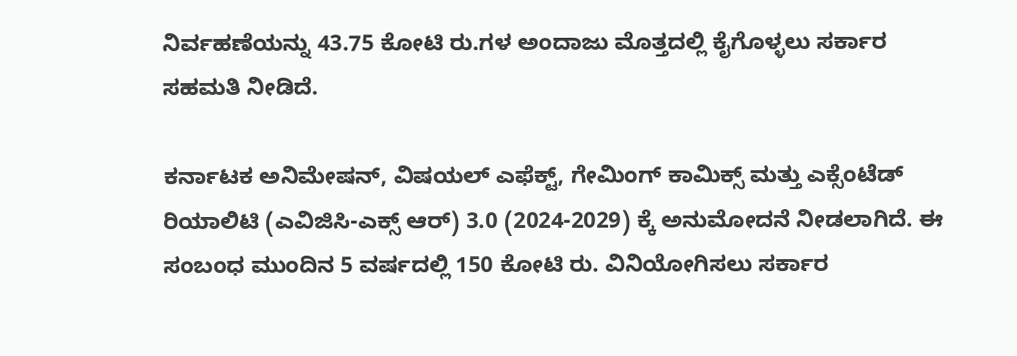ನಿರ್ವಹಣೆಯನ್ನು 43.75 ಕೋಟಿ ರು.ಗಳ ಅಂದಾಜು ಮೊತ್ತದಲ್ಲಿ ಕೈಗೊಳ್ಳಲು ಸರ್ಕಾರ ಸಹಮತಿ ನೀಡಿದೆ.

ಕರ್ನಾಟಕ ಅನಿಮೇಷನ್, ವಿಷಯಲ್ ಎಫೆಕ್ಟ್, ಗೇಮಿಂಗ್ ಕಾಮಿಕ್ಸ್ ಮತ್ತು ಎಕ್ಸೆಂಟೆಡ್ ರಿಯಾಲಿಟಿ (ಎವಿಜಿಸಿ-ಎಕ್ಸ್ ಆರ್) 3.0 (2024-2029) ಕ್ಕೆ ಅನುಮೋದನೆ ನೀಡಲಾಗಿದೆ. ಈ ಸಂಬಂಧ ಮುಂದಿನ 5 ವರ್ಷದಲ್ಲಿ 150 ಕೋಟಿ ರು. ವಿನಿಯೋಗಿಸಲು ಸರ್ಕಾರ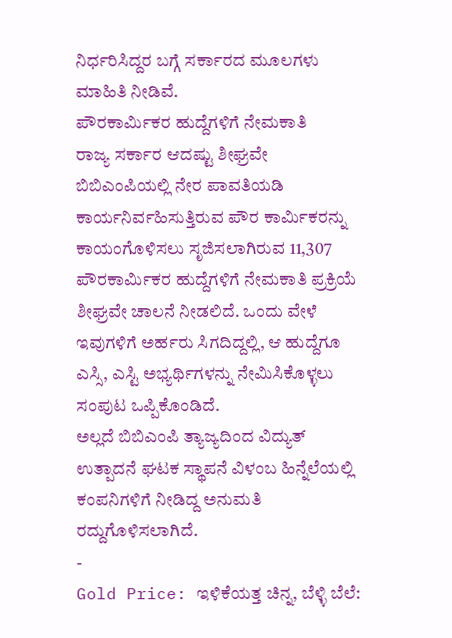ನಿರ್ಧರಿಸಿದ್ದರ ಬಗ್ಗೆ ಸರ್ಕಾರದ ಮೂಲಗಳು ಮಾಹಿತಿ ನೀಡಿವೆ.
ಪೌರಕಾರ್ಮಿಕರ ಹುದ್ದೆಗಳಿಗೆ ನೇಮಕಾತಿ
ರಾಜ್ಯ ಸರ್ಕಾರ ಆದಷ್ಟು ಶೀಘ್ರವೇ ಬಿಬಿಎಂಪಿಯಲ್ಲಿ ನೇರ ಪಾವತಿಯಡಿ ಕಾರ್ಯನಿರ್ವಹಿಸುತ್ತಿರುವ ಪೌರ ಕಾರ್ಮಿಕರನ್ನು ಕಾಯಂಗೊಳಿಸಲು ಸೃಜಿಸಲಾಗಿರುವ 11,307 ಪೌರಕಾರ್ಮಿಕರ ಹುದ್ದೆಗಳಿಗೆ ನೇಮಕಾತಿ ಪ್ರಕ್ರಿಯೆ ಶೀಘ್ರವೇ ಚಾಲನೆ ನೀಡಲಿದೆ. ಒಂದು ವೇಳೆ ಇವುಗಳಿಗೆ ಅರ್ಹರು ಸಿಗದಿದ್ದಲ್ಲಿ, ಆ ಹುದ್ದೆಗೂ ಎಸ್ಸಿ, ಎಸ್ಟಿ ಅಭ್ಯರ್ಥಿಗಳನ್ನು ನೇಮಿಸಿಕೊಳ್ಳಲು ಸಂಪುಟ ಒಪ್ಪಿಕೊಂಡಿದೆ.
ಅಲ್ಲದೆ ಬಿಬಿಎಂಪಿ ತ್ಯಾಜ್ಯದಿಂದ ವಿದ್ಯುತ್ ಉತ್ಪಾದನೆ ಘಟಕ ಸ್ಥಾಪನೆ ವಿಳಂಬ ಹಿನ್ನೆಲೆಯಲ್ಲಿ ಕಂಪನಿಗಳಿಗೆ ನೀಡಿದ್ದ ಅನುಮತಿ ರದ್ದುಗೊಳಿಸಲಾಗಿದೆ.
-
Gold Price: ಇಳಿಕೆಯತ್ತ ಚಿನ್ನ, ಬೆಳ್ಳಿ ಬೆಲೆ: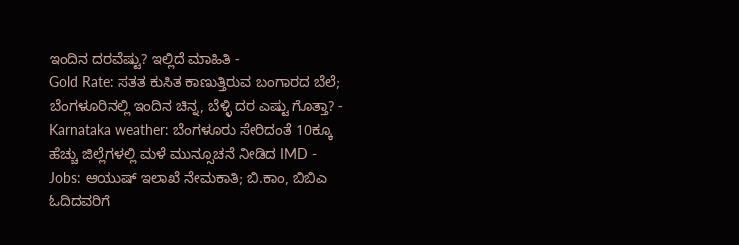ಇಂದಿನ ದರವೆಷ್ಟು? ಇಲ್ಲಿದೆ ಮಾಹಿತಿ -
Gold Rate: ಸತತ ಕುಸಿತ ಕಾಣುತ್ತಿರುವ ಬಂಗಾರದ ಬೆಲೆ; ಬೆಂಗಳೂರಿನಲ್ಲಿ ಇಂದಿನ ಚಿನ್ನ, ಬೆಳ್ಳಿ ದರ ಎಷ್ಟು ಗೊತ್ತಾ? -
Karnataka weather: ಬೆಂಗಳೂರು ಸೇರಿದಂತೆ 10ಕ್ಕೂ ಹೆಚ್ಚು ಜಿಲ್ಲೆಗಳಲ್ಲಿ ಮಳೆ ಮುನ್ಸೂಚನೆ ನೀಡಿದ IMD -
Jobs: ಆಯುಷ್ ಇಲಾಖೆ ನೇಮಕಾತಿ; ಬಿ.ಕಾಂ, ಬಿಬಿಎ ಓದಿದವರಿಗೆ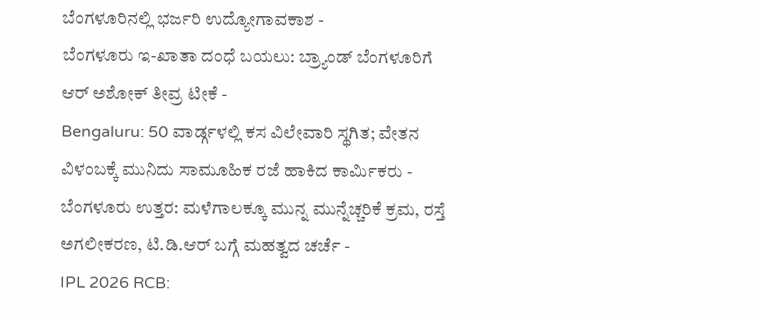ಬೆಂಗಳೂರಿನಲ್ಲಿ ಭರ್ಜರಿ ಉದ್ಯೋಗಾವಕಾಶ -
ಬೆಂಗಳೂರು ಇ-ಖಾತಾ ದಂಧೆ ಬಯಲು: ಬ್ರ್ಯಾಂಡ್ ಬೆಂಗಳೂರಿಗೆ ಆರ್ ಅಶೋಕ್ ತೀವ್ರ ಟೀಕೆ -
Bengaluru: 50 ವಾರ್ಡ್ಗಳಲ್ಲಿ ಕಸ ವಿಲೇವಾರಿ ಸ್ಥಗಿತ; ವೇತನ ವಿಳಂಬಕ್ಕೆ ಮುನಿದು ಸಾಮೂಹಿಕ ರಜೆ ಹಾಕಿದ ಕಾರ್ಮಿಕರು -
ಬೆಂಗಳೂರು ಉತ್ತರ: ಮಳೆಗಾಲಕ್ಕೂ ಮುನ್ನ ಮುನ್ನೆಚ್ಚರಿಕೆ ಕ್ರಮ, ರಸ್ತೆ ಅಗಲೀಕರಣ, ಟಿ.ಡಿ.ಆರ್ ಬಗ್ಗೆ ಮಹತ್ವದ ಚರ್ಚೆ -
IPL 2026 RCB: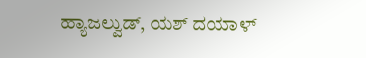ಹ್ಯಾಜಲ್ವುಡ್, ಯಶ್ ದಯಾಳ್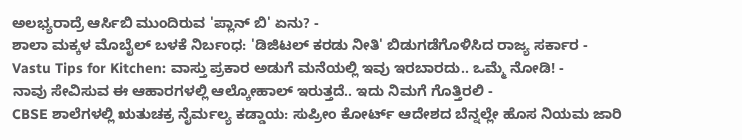ಅಲಭ್ಯರಾದ್ರೆ ಆರ್ಸಿಬಿ ಮುಂದಿರುವ 'ಪ್ಲಾನ್ ಬಿ' ಏನು? -
ಶಾಲಾ ಮಕ್ಕಳ ಮೊಬೈಲ್ ಬಳಕೆ ನಿರ್ಬಂಧ: 'ಡಿಜಿಟಲ್ ಕರಡು ನೀತಿ' ಬಿಡುಗಡೆಗೊಳಿಸಿದ ರಾಜ್ಯ ಸರ್ಕಾರ -
Vastu Tips for Kitchen: ವಾಸ್ತು ಪ್ರಕಾರ ಅಡುಗೆ ಮನೆಯಲ್ಲಿ ಇವು ಇರಬಾರದು.. ಒಮ್ಮೆ ನೋಡಿ! -
ನಾವು ಸೇವಿಸುವ ಈ ಆಹಾರಗಳಲ್ಲಿ ಆಲ್ಕೋಹಾಲ್ ಇರುತ್ತದೆ.. ಇದು ನಿಮಗೆ ಗೊತ್ತಿರಲಿ -
CBSE ಶಾಲೆಗಳಲ್ಲಿ ಋತುಚಕ್ರ ನೈರ್ಮಲ್ಯ ಕಡ್ಡಾಯ: ಸುಪ್ರೀಂ ಕೋರ್ಟ್ ಆದೇಶದ ಬೆನ್ನಲ್ಲೇ ಹೊಸ ನಿಯಮ ಜಾರಿ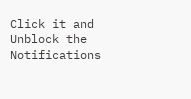Click it and Unblock the Notifications